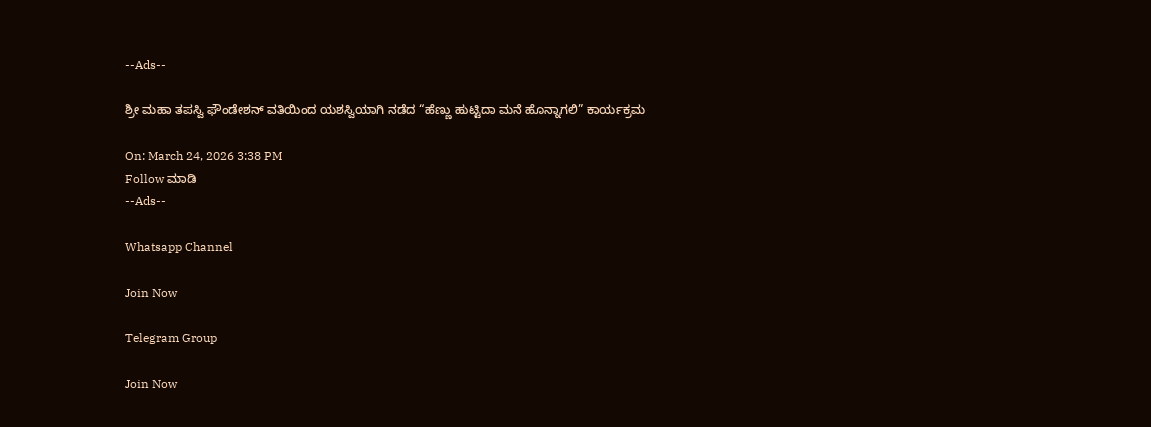--Ads--

ಶ್ರೀ ಮಹಾ ತಪಸ್ವಿ ಫೌಂಡೇಶನ್ ವತಿಯಿಂದ ಯಶಸ್ವಿಯಾಗಿ ನಡೆದ “ಹೆಣ್ಣು ಹುಟ್ಟಿದಾ ಮನೆ ಹೊನ್ನಾಗಲಿ” ಕಾರ್ಯಕ್ರಮ

On: March 24, 2026 3:38 PM
Follow ಮಾಡಿ
--Ads--

Whatsapp Channel

Join Now

Telegram Group

Join Now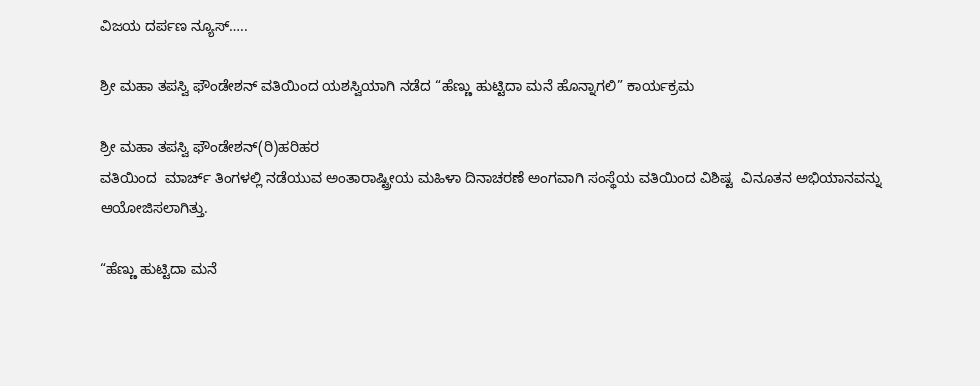ವಿಜಯ ದರ್ಪಣ ನ್ಯೂಸ್…..

ಶ್ರೀ ಮಹಾ ತಪಸ್ವಿ ಫೌಂಡೇಶನ್ ವತಿಯಿಂದ ಯಶಸ್ವಿಯಾಗಿ ನಡೆದ “ಹೆಣ್ಣು ಹುಟ್ಟಿದಾ ಮನೆ ಹೊನ್ನಾಗಲಿ” ಕಾರ್ಯಕ್ರಮ

ಶ್ರೀ ಮಹಾ ತಪಸ್ವಿ ಫೌಂಡೇಶನ್(ರಿ)ಹರಿಹರ
ವತಿಯಿಂದ  ಮಾರ್ಚ್ ತಿಂಗಳಲ್ಲಿ ನಡೆಯುವ ಅಂತಾರಾಷ್ಟ್ರೀಯ ಮಹಿಳಾ ದಿನಾಚರಣೆ ಅಂಗವಾಗಿ ಸಂಸ್ಥೆಯ ವತಿಯಿಂದ ವಿಶಿಷ್ಟ  ವಿನೂತನ ಅಭಿಯಾನವನ್ನು ಆಯೋಜಿಸಲಾಗಿತ್ತು.

“ಹೆಣ್ಣು ಹುಟ್ಟಿದಾ ಮನೆ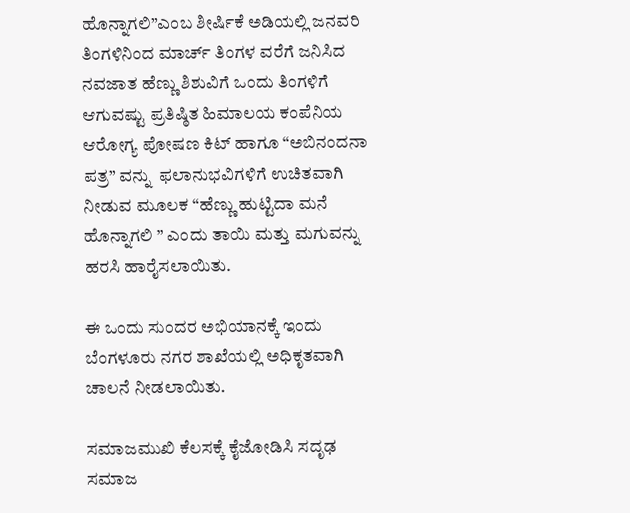ಹೊನ್ನಾಗಲಿ”ಎಂಬ ಶೀರ್ಷಿಕೆ ಅಡಿಯಲ್ಲಿ ಜನವರಿ ತಿಂಗಳಿನಿಂದ ಮಾರ್ಚ್ ತಿಂಗಳ ವರೆಗೆ ಜನಿಸಿದ ನವಜಾತ ಹೆಣ್ಣು ಶಿಶುವಿಗೆ ಒಂದು ತಿಂಗಳಿಗೆ ಆಗುವಷ್ಟು ಪ್ರತಿಷ್ಠಿತ ಹಿಮಾಲಯ ಕಂಪೆನಿಯ ಆರೋಗ್ಯ ಪೋಷಣ ಕಿಟ್ ಹಾಗೂ “ಅಬಿನಂದನಾ ಪತ್ರ” ವನ್ನು  ಫಲಾನುಭವಿಗಳಿಗೆ ಉಚಿತವಾಗಿ ನೀಡುವ ಮೂಲಕ “ಹೆಣ್ಣು ಹುಟ್ಟಿದಾ ಮನೆ ಹೊನ್ನಾಗಲಿ ” ಎಂದು ತಾಯಿ ಮತ್ತು ಮಗುವನ್ನು ಹರಸಿ ಹಾರೈಸಲಾಯಿತು.

ಈ ಒಂದು ಸುಂದರ ಅಭಿಯಾನಕ್ಕೆ ಇಂದು ಬೆಂಗಳೂರು ನಗರ ಶಾಖೆಯಲ್ಲಿ ಅಧಿಕೃತವಾಗಿ ಚಾಲನೆ ನೀಡಲಾಯಿತು.

ಸಮಾಜಮುಖಿ ಕೆಲಸಕ್ಕೆ ಕೈಜೋಡಿಸಿ ಸದೃಢ ಸಮಾಜ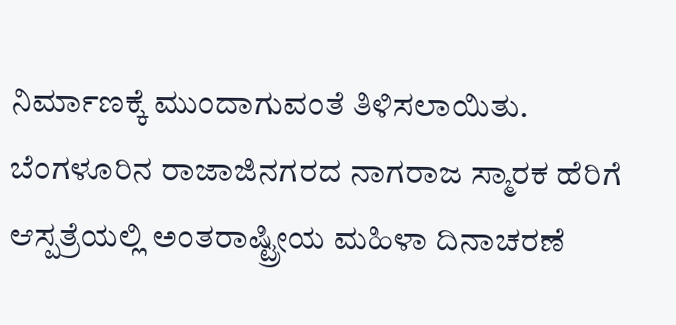ನಿರ್ಮಾಣಕ್ಕೆ ಮುಂದಾಗುವಂತೆ ತಿಳಿಸಲಾಯಿತು. ಬೆಂಗಳೂರಿನ ರಾಜಾಜಿನಗರದ ನಾಗರಾಜ ಸ್ಮಾರಕ ಹೆರಿಗೆ ಆಸ್ಪತ್ರೆಯಲ್ಲಿ ಅಂತರಾಷ್ಟ್ರೀಯ ಮಹಿಳಾ ದಿನಾಚರಣೆ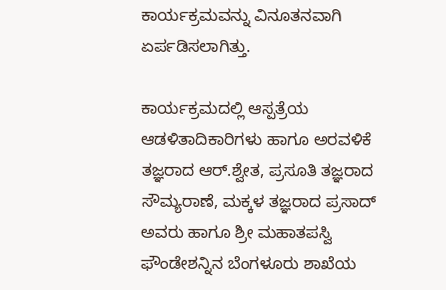ಕಾರ್ಯಕ್ರಮವನ್ನು ವಿನೂತನವಾಗಿ ಏರ್ಪಡಿಸಲಾಗಿತ್ತು.

ಕಾರ್ಯಕ್ರಮದಲ್ಲಿ ಆಸ್ಪತ್ರೆಯ ಆಡಳಿತಾದಿಕಾರಿಗಳು ಹಾಗೂ ಅರವಳಿಕೆ ತಜ್ಞರಾದ ಆರ್.ಶ್ವೇತ, ಪ್ರಸೂತಿ ತಜ್ಞರಾದ ಸೌಮ್ಯರಾಣೆ, ಮಕ್ಕಳ ತಜ್ಞರಾದ ಪ್ರಸಾದ್ ಅವರು ಹಾಗೂ ಶ್ರೀ ಮಹಾತಪಸ್ವಿ ಫೌಂಡೇಶನ್ನಿನ ಬೆಂಗಳೂರು ಶಾಖೆಯ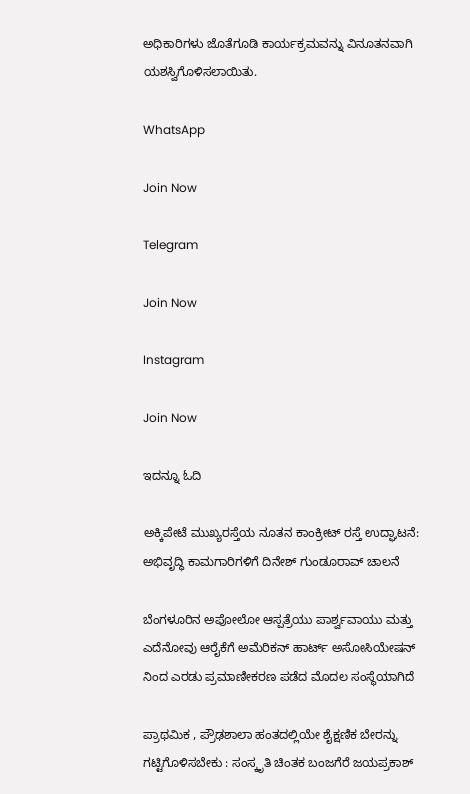ಅಧಿಕಾರಿಗಳು ಜೊತೆಗೂಡಿ ಕಾರ್ಯಕ್ರಮವನ್ನು ವಿನೂತನವಾಗಿ ಯಶಸ್ವಿಗೊಳಿಸಲಾಯಿತು.

WhatsApp

Join Now

Telegram

Join Now

Instagram

Join Now

ಇದನ್ನೂ ಓದಿ

ಅಕ್ಕಿಪೇಟೆ ಮುಖ್ಯರಸ್ತೆಯ ನೂತನ ಕಾಂಕ್ರೀಟ್ ರಸ್ತೆ ಉದ್ಘಾಟನೆ: ಅಭಿವೃದ್ಧಿ ಕಾಮಗಾರಿಗಳಿಗೆ ದಿನೇಶ್ ಗುಂಡೂರಾವ್ ಚಾಲನೆ

ಬೆಂಗಳೂರಿನ ಅಪೋಲೋ ಆಸ್ಪತ್ರೆಯು ಪಾರ್ಶ್ವವಾಯು ಮತ್ತು ಎದೆನೋವು ಆರೈಕೆಗೆ ಅಮೆರಿಕನ್ ಹಾರ್ಟ್ ಅಸೋಸಿಯೇಷನ್ ನಿಂದ ಎರಡು ಪ್ರಮಾಣೀಕರಣ ಪಡೆದ ಮೊದಲ ಸಂಸ್ಥೆಯಾಗಿದೆ

ಪ್ರಾಥಮಿಕ , ಪ್ರೌಢಶಾಲಾ ಹಂತದಲ್ಲಿಯೇ ಶೈಕ್ಷಣಿಕ ಬೇರನ್ನು ಗಟ್ಟಿಗೊಳಿಸಬೇಕು : ಸಂಸ್ಕೃತಿ ಚಿಂತಕ ಬಂಜಗೆರೆ ಜಯಪ್ರಕಾಶ್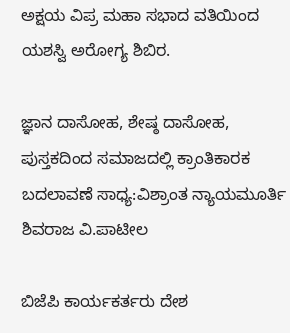ಅಕ್ಷಯ ವಿಪ್ರ ಮಹಾ ಸಭಾದ ವತಿಯಿಂದ ಯಶಸ್ವಿ ಅರೋಗ್ಯ ಶಿಬಿರ.

ಜ್ಞಾನ ದಾಸೋಹ, ಶೇಷ್ಠ ದಾಸೋಹ, ಪುಸ್ತಕದಿಂದ ಸಮಾಜದಲ್ಲಿ ಕ್ರಾಂತಿಕಾರಕ ಬದಲಾವಣೆ ಸಾಧ್ಯ:ವಿಶ್ರಾಂತ ನ್ಯಾಯಮೂರ್ತಿ ಶಿವರಾಜ ವಿ.ಪಾಟೀಲ

ಬಿಜೆಪಿ ಕಾರ್ಯಕರ್ತರು ದೇಶ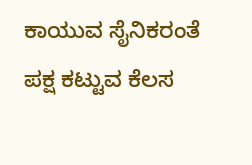ಕಾಯುವ ಸೈನಿಕರಂತೆ ಪಕ್ಷ ಕಟ್ಟುವ ಕೆಲಸ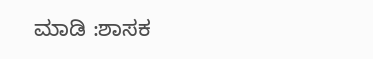ಮಾಡಿ :ಶಾಸಕ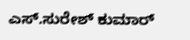ಎಸ್.ಸುರೇಶ್ ಕುಮಾರ್